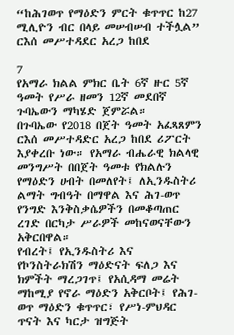“ከሕገወጥ የማዕድን ምርት ቁጥጥር ከ27 ሚሊዮን ብር በላይ መሠብሠብ ተችሏል” ርእሰ መሥተዳደር አረጋ ከበደ

7
የአማራ ክልል ምክር ቤት 6ኛ ዙር 5ኛ ዓመት የሥራ ዘመን 12ኛ መደበኛ ጉባኤውን ማካሄድ ጀምሯል።
በጉባኤው የ2018 በጀት ዓመት አፈጻጸምን ርእሰ መሥተዳድር አረጋ ከበደ ሪፖርት እያቀረቡ ነው። የአማራ ብሔራዊ ክልላዊ መንግሥት በበጀት ዓመቱ የክልሉን የማዕድን ሀብት በመለየት፤ ለኢንዱስትሪ ልማት ግብዓት በማዋል እና ሕገ-ወጥ የንግድ እንቅስቃሴዎችን በመቆጣጠር ረገድ በርካታ ሥራዎች መከናወናቸውን አቅርበዋል።
የብረት፤ የኢንዱስትሪ እና የኮንስትራክሽን ማዕድናት ፍለጋ እና ክምችት ማረጋገጥ፤ የአሲዳማ መሬት ማከሚያ የኖራ ማዕድን አቅርቦት፤ የሕገ-ወጥ ማዕድን ቁጥጥር፣ የሥነ-ምህዳር ጥናት እና ካርታ ዝግጅት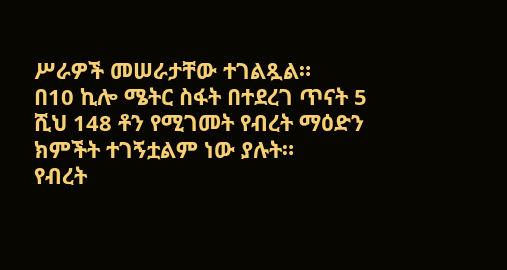ሥራዎች መሠራታቸው ተገልጿል።
በ10 ኪሎ ሜትር ስፋት በተደረገ ጥናት 5 ሺህ 148 ቶን የሚገመት የብረት ማዕድን ክምችት ተገኝቷልም ነው ያሉት።
የብረት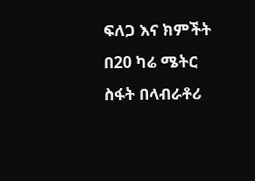ፍለጋ እና ክምችት በ20 ካሬ ሜትር ስፋት በላብራቶሪ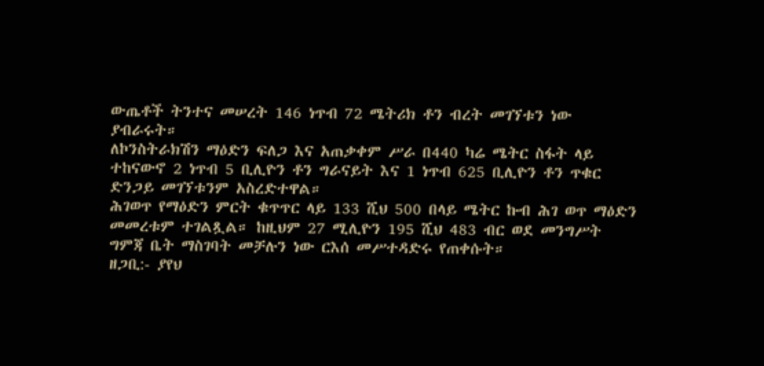ውጤቶች ትንተና መሠረት 146 ነጥብ 72 ሜትሪክ ቶን ብረት መገኘቱን ነው ያብራሩት።
ለኮንስትራክሽን ማዕድን ፍለጋ እና አጠቃቀም ሥራ በ440 ካሬ ሜትር ስፋት ላይ ተከናውኖ 2 ነጥብ 5 ቢሊዮን ቶን ግራናይት እና 1 ነጥብ 625 ቢሊዮን ቶን ጥቁር ድንጋይ መገኘቱንም አስረድተዋል።
ሕገወጥ የማዕድን ምርት ቁጥጥር ላይ 133 ሺህ 500 በላይ ሜትር ኩብ ሕገ ወጥ ማዕድን መመረቱም ተገልጿል። ከዚህም 27 ሚሊዮን 195 ሺህ 483 ብር ወደ መንግሥት ግምጃ ቤት ማስገባት መቻሉን ነው ርእሰ መሥተዳድሩ የጠቀሱት።
ዘጋቢ:- ያየህ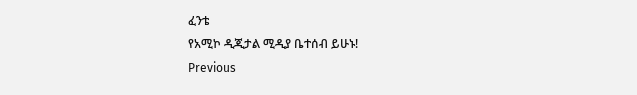ፈንቴ
የአሚኮ ዲጂታል ሚዲያ ቤተሰብ ይሁኑ!
Previous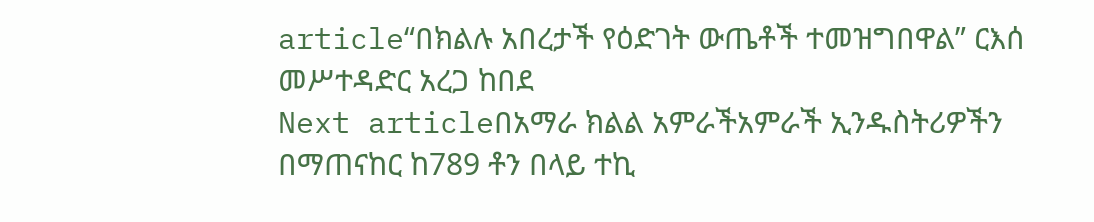article“በክልሉ አበረታች የዕድገት ውጤቶች ተመዝግበዋል” ርእሰ መሥተዳድር አረጋ ከበደ
Next articleበአማራ ክልል አምራችአምራች ኢንዱስትሪዎችን በማጠናከር ከ789 ቶን በላይ ተኪ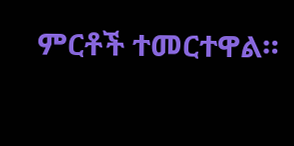ምርቶች ተመርተዋል።